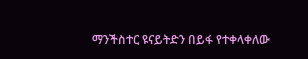ማንችስተር ዩናይትድን በይፋ የተቀላቀለው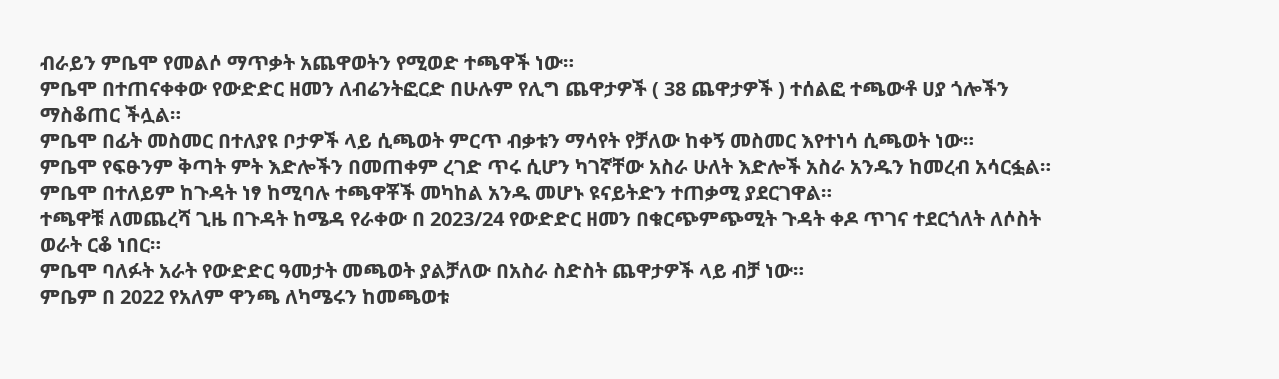ብራይን ምቤሞ የመልሶ ማጥቃት አጨዋወትን የሚወድ ተጫዋች ነው።
ምቤሞ በተጠናቀቀው የውድድር ዘመን ለብሬንትፎርድ በሁሉም የሊግ ጨዋታዎች ( 38 ጨዋታዎች ) ተሰልፎ ተጫውቶ ሀያ ጎሎችን ማስቆጠር ችሏል።
ምቤሞ በፊት መስመር በተለያዩ ቦታዎች ላይ ሲጫወት ምርጥ ብቃቱን ማሳየት የቻለው ከቀኝ መስመር እየተነሳ ሲጫወት ነው።
ምቤሞ የፍፁንም ቅጣት ምት እድሎችን በመጠቀም ረገድ ጥሩ ሲሆን ካገኛቸው አስራ ሁለት እድሎች አስራ አንዱን ከመረብ አሳርፏል።
ምቤሞ በተለይም ከጉዳት ነፃ ከሚባሉ ተጫዋቾች መካከል አንዱ መሆኑ ዩናይትድን ተጠቃሚ ያደርገዋል።
ተጫዋቹ ለመጨረሻ ጊዜ በጉዳት ከሜዳ የራቀው በ 2023/24 የውድድር ዘመን በቁርጭምጭሚት ጉዳት ቀዶ ጥገና ተደርጎለት ለሶስት ወራት ርቆ ነበር።
ምቤሞ ባለፉት አራት የውድድር ዓመታት መጫወት ያልቻለው በአስራ ስድስት ጨዋታዎች ላይ ብቻ ነው።
ምቤም በ 2022 የአለም ዋንጫ ለካሜሩን ከመጫወቱ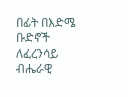በፊት በእድሜ ቡድኖች ለፈረንሳይ ብሔራዊ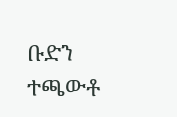ቡድን ተጫውቶ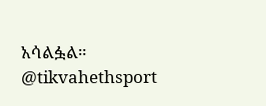አሳልፏል።
@tikvahethsport